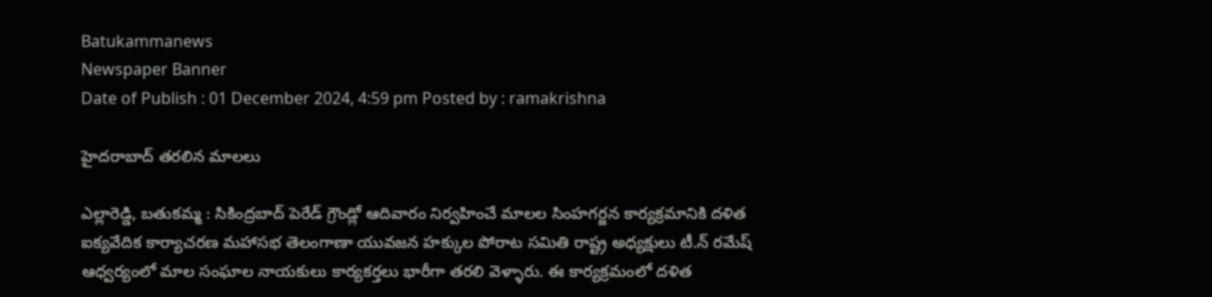Batukammanews
Newspaper Banner
Date of Publish : 01 December 2024, 4:59 pm Posted by : ramakrishna

హైదరాబాద్ తరలిన మాలలు

ఎల్లారెడ్డి, బతుకమ్మ : సికింద్రబాద్ పెరేడ్ గ్రౌండ్లో ఆదివారం నిర్వహించే మాలల సింహగర్జన కార్యక్రమానికి దళిత ఐక్యవేదిక కార్యాచరణ మహాసభ తెలంగాణా యువజన హక్కుల పోరాట సమితి రాష్ట్ర అధ్యక్షులు టీ.న్ రమేష్ ఆధ్వర్యంలో మాల సంఘాల నాయకులు కార్యకర్తలు భారీగా తరలి వెళ్ళారు. ఈ కార్యక్రమంలో దళిత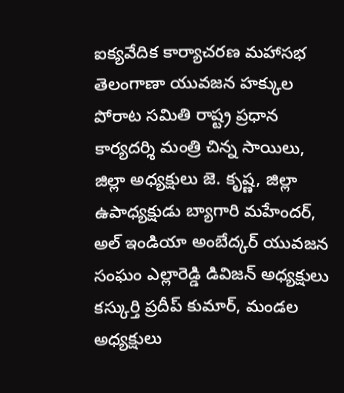ఐక్యవేదిక కార్యాచరణ మహాసభ తెలంగాణా యువజన హక్కుల పోరాట సమితి రాష్ట్ర ప్రధాన కార్యదర్శి మంత్రి చిన్న సాయిలు, జిల్లా అధ్యక్షులు జె. కృష్ణ, జిల్లా ఉపాధ్యక్షుడు బ్యాగారి మహేందర్, అల్ ఇండియా అంబేద్కర్ యువజన సంఘం ఎల్లారెడ్డి డివిజన్ అధ్యక్షులు కస్కుర్తి ప్రదీప్ కుమార్, మండల అధ్యక్షులు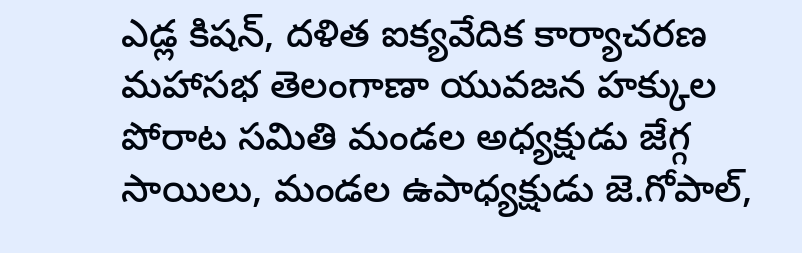ఎడ్ల కిషన్, దళిత ఐక్యవేదిక కార్యాచరణ మహాసభ తెలంగాణా యువజన హక్కుల పోరాట సమితి మండల అధ్యక్షుడు జేగ్గ సాయిలు, మండల ఉపాధ్యక్షుడు జె.గోపాల్,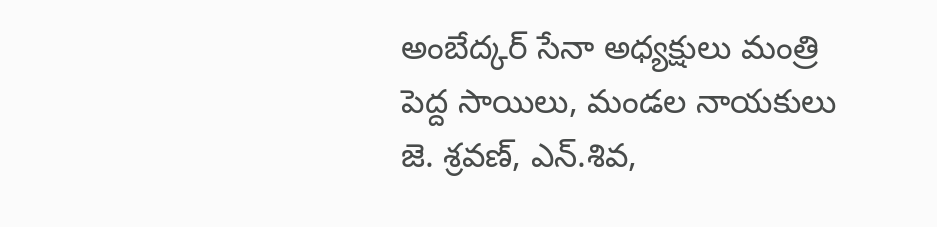అంబేద్కర్ సేనా అధ్యక్షులు మంత్రి పెద్ద సాయిలు, మండల నాయకులు జె. శ్రవణ్, ఎన్.శివ,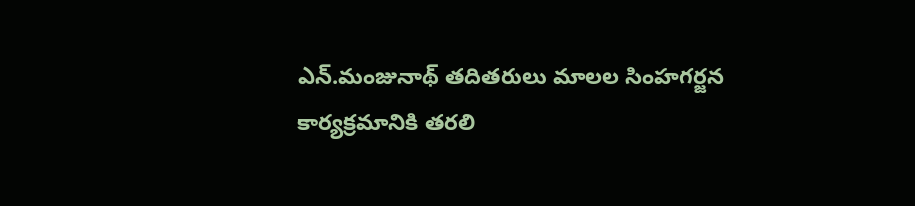ఎన్.మంజునాథ్ తదితరులు మాలల సింహగర్జన కార్యక్రమానికి తరలి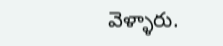వెళ్ళారు.